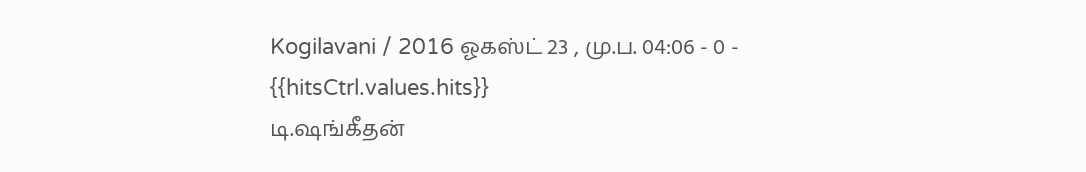Kogilavani / 2016 ஓகஸ்ட் 23 , மு.ப. 04:06 - 0 - {{hitsCtrl.values.hits}}
டி.ஷங்கீதன்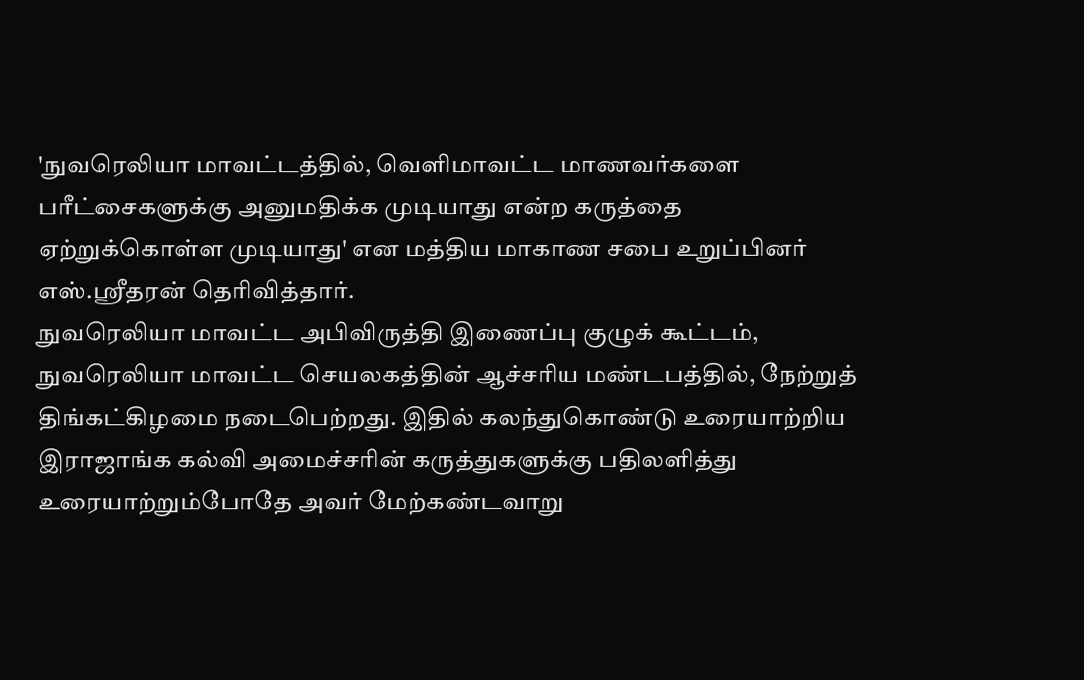'நுவரெலியா மாவட்டத்தில், வெளிமாவட்ட மாணவர்களை பரீட்சைகளுக்கு அனுமதிக்க முடியாது என்ற கருத்தை ஏற்றுக்கொள்ள முடியாது' என மத்திய மாகாண சபை உறுப்பினர் எஸ்.ஸ்ரீதரன் தெரிவித்தார்.
நுவரெலியா மாவட்ட அபிவிருத்தி இணைப்பு குழுக் கூட்டம், நுவரெலியா மாவட்ட செயலகத்தின் ஆச்சரிய மண்டபத்தில், நேற்றுத் திங்கட்கிழமை நடைபெற்றது. இதில் கலந்துகொண்டு உரையாற்றிய இராஜாங்க கல்வி அமைச்சரின் கருத்துகளுக்கு பதிலளித்து உரையாற்றும்போதே அவர் மேற்கண்டவாறு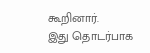கூறினார்.
இது தொடர்பாக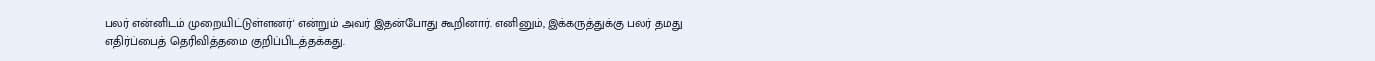பலர் என்னிடம் முறையிட்டுள்ளனர்' என்றும் அவர் இதன்போது கூறினார். எனினும், இக்கருத்துக்கு பலர் தமது எதிர்ப்பைத் தெரிவித்தமை குறிப்பிடத்தக்கது.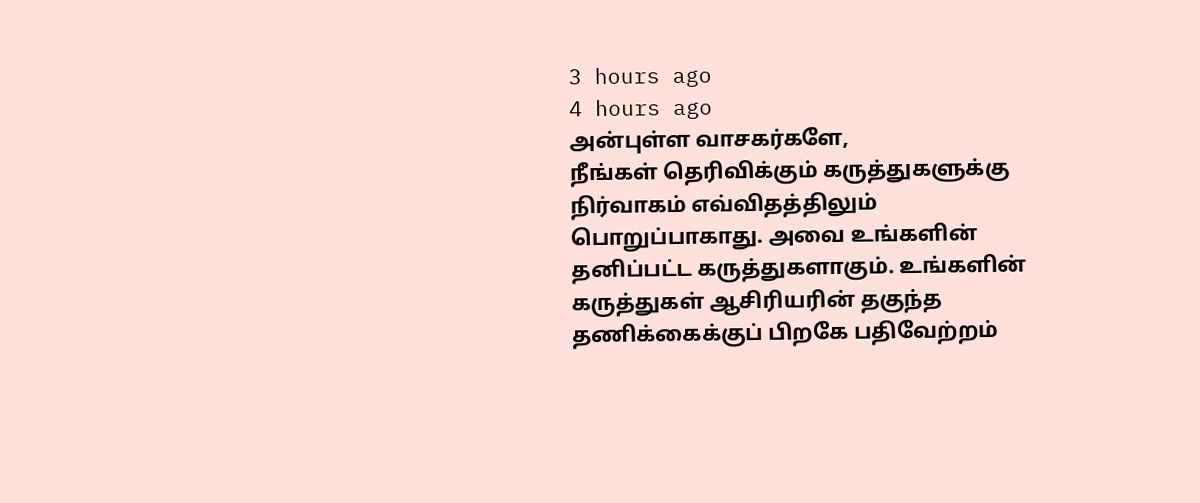3 hours ago
4 hours ago
அன்புள்ள வாசகர்களே,
நீங்கள் தெரிவிக்கும் கருத்துகளுக்கு நிர்வாகம் எவ்விதத்திலும் பொறுப்பாகாது. அவை உங்களின் தனிப்பட்ட கருத்துகளாகும். உங்களின் கருத்துகள் ஆசிரியரின் தகுந்த தணிக்கைக்குப் பிறகே பதிவேற்றம்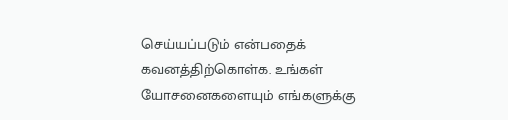செய்யப்படும் என்பதைக் கவனத்திற்கொள்க. உங்கள் யோசனைகளையும் எங்களுக்கு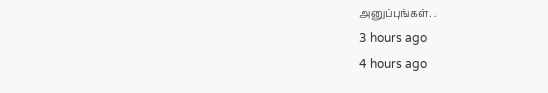அனுப்புங்கள். .
3 hours ago
4 hours ago